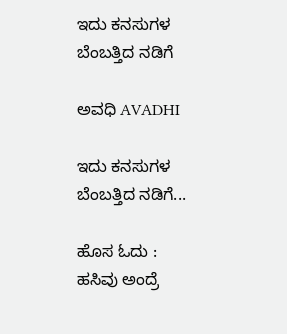ಇದು ಕನಸುಗಳ ಬೆಂಬತ್ತಿದ ನಡಿಗೆ‍

ಅವಧಿ AVADHI

ಇದು ಕನಸುಗಳ ಬೆಂಬತ್ತಿದ ನಡಿಗೆ...

ಹೊಸ ಓದು : ಹಸಿವು ಅಂದ್ರೆ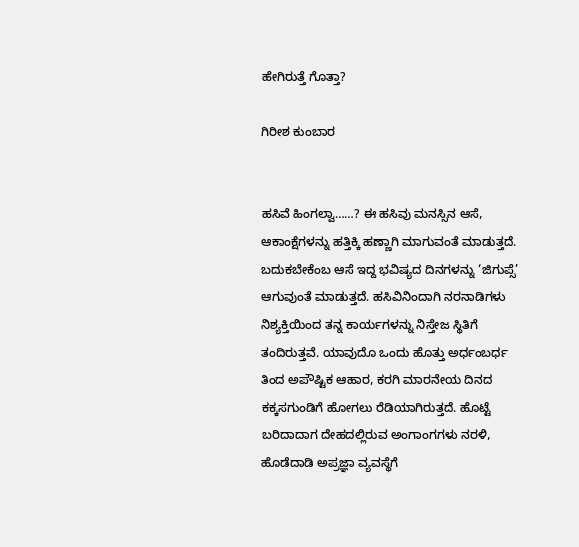ಹೇಗಿರುತ್ತೆ ಗೊತ್ತಾ?

ಗಿರೀಶ ಕುಂಬಾರ


ಹಸಿವೆ ಹಿಂಗಲ್ವಾ……? ಈ ಹಸಿವು ಮನಸ್ಸಿನ ಆಸೆ, ಆಕಾಂಕ್ಷೆಗಳನ್ನು ಹತ್ತಿಕ್ಕಿ ಹಣ್ಣಾಗಿ ಮಾಗುವಂತೆ ಮಾಡುತ್ತದೆ. ಬದುಕಬೇಕೆಂಬ ಆಸೆ ಇದ್ದ ಭವಿಷ್ಯದ ದಿನಗಳನ್ನು ‘ಜಿಗುಪ್ಸೆ’ ಆಗುವುಂತೆ ಮಾಡುತ್ತದೆ. ಹಸಿವಿನಿಂದಾಗಿ ನರನಾಡಿಗಳು ನಿಶ್ಯಕ್ತಿಯಿಂದ ತನ್ನ ಕಾರ್ಯಗಳನ್ನು ನಿಸ್ತೇಜ ಸ್ಥಿತಿಗೆ ತಂದಿರುತ್ತವೆ. ಯಾವುದೊ ಒಂದು ಹೊತ್ತು ಅರ್ಧಂಬರ್ಧ ತಿಂದ ಅಪೌಷ್ಟಿಕ ಆಹಾರ, ಕರಗಿ ಮಾರನೇಯ ದಿನದ ಕಕ್ಕಸಗುಂಡಿಗೆ ಹೋಗಲು ರೆಡಿಯಾಗಿರುತ್ತದೆ. ಹೊಟ್ಟೆ ಬರಿದಾದಾಗ ದೇಹದಲ್ಲಿರುವ ಅಂಗಾಂಗಗಳು ನರಳಿ, ಹೊಡೆದಾಡಿ ಅಪ್ರಜ್ಞಾ ವ್ಯವಸ್ಥೆಗೆ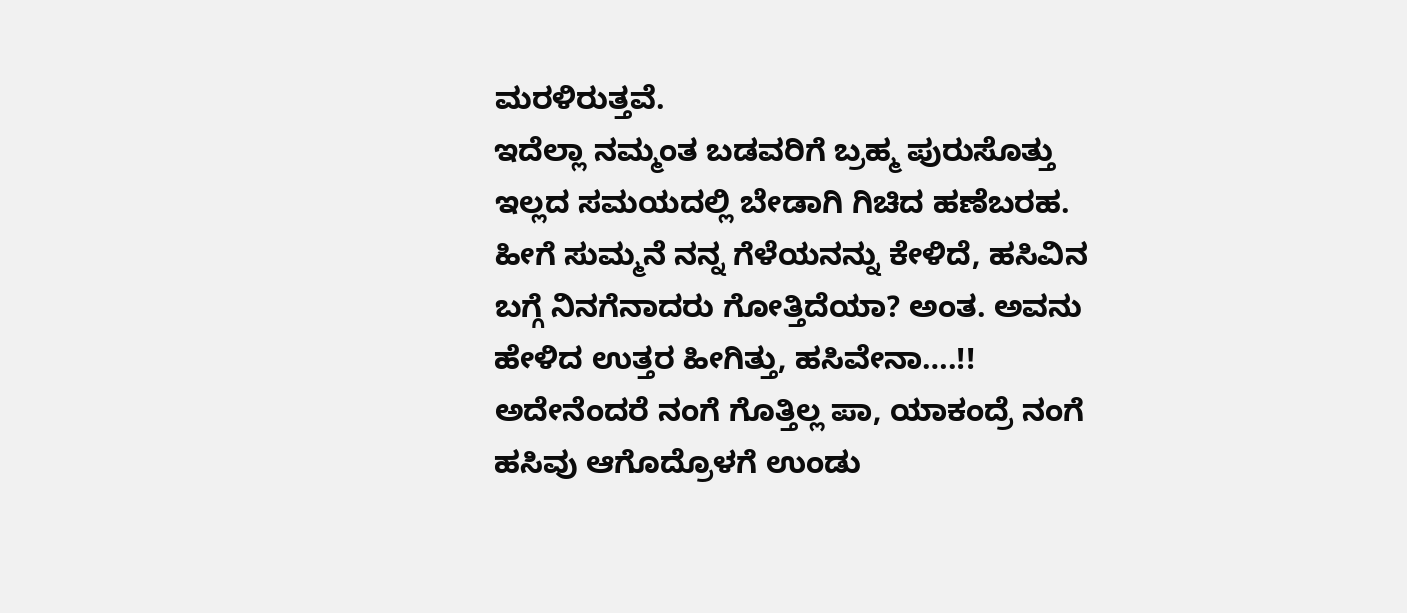ಮರಳಿರುತ್ತವೆ.
ಇದೆಲ್ಲಾ ನಮ್ಮಂತ ಬಡವರಿಗೆ ಬ್ರಹ್ಮ ಪುರುಸೊತ್ತು ಇಲ್ಲದ ಸಮಯದಲ್ಲಿ ಬೇಡಾಗಿ ಗಿಚಿದ ಹಣೆಬರಹ. ಹೀಗೆ ಸುಮ್ಮನೆ ನನ್ನ ಗೆಳೆಯನನ್ನು ಕೇಳಿದೆ, ಹಸಿವಿನ ಬಗ್ಗೆ ನಿನಗೆನಾದರು ಗೋತ್ತಿದೆಯಾ? ಅಂತ. ಅವನು ಹೇಳಿದ ಉತ್ತರ ಹೀಗಿತ್ತು, ಹಸಿವೇನಾ….!! ಅದೇನೆಂದರೆ ನಂಗೆ ಗೊತ್ತಿಲ್ಲ ಪಾ, ಯಾಕಂದ್ರೆ ನಂಗೆ ಹಸಿವು ಆಗೊದ್ರೊಳಗೆ ಉಂಡು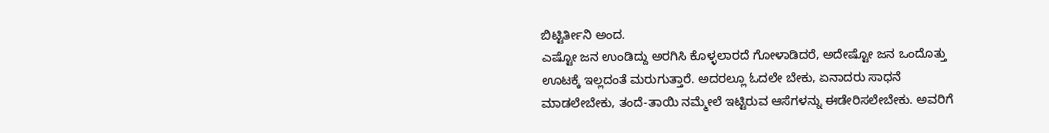ಬಿಟ್ಟಿರ್ತೀನಿ ಅಂದ.
ಎಷ್ಟೋ ಜನ ಉಂಡಿದ್ದು ಅರಗಿಸಿ ಕೊಳ್ಳಲಾರದೆ ಗೋಳಾಡಿದರೆ, ಅದೇಷ್ಟೋ ಜನ ಒಂದೊತ್ತು ಊಟಕ್ಕೆ ಇಲ್ಲದಂತೆ ಮರುಗುತ್ತಾರೆ. ಅದರಲ್ಲೂ ಓದಲೇ ಬೇಕು, ಏನಾದರು ಸಾಧನೆ ಮಾಡಲೇಬೇಕು, ತಂದೆ-ತಾಯಿ ನಮ್ಮೇಲೆ ಇಟ್ಟಿರುವ ಆಸೆಗಳನ್ನು ಈಡೇರಿಸಲೇಬೇಕು. ಅವರಿಗೆ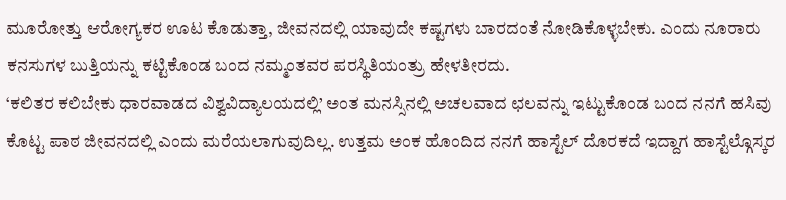ಮೂರೋತ್ತು ಆರೋಗ್ಯಕರ ಊಟ ಕೊಡುತ್ತಾ, ಜೀವನದಲ್ಲಿ ಯಾವುದೇ ಕಷ್ಟಗಳು ಬಾರದಂತೆ ನೋಡಿಕೊಳ್ಳಬೇಕು. ಎಂದು ನೂರಾರು ಕನಸುಗಳ ಬುತ್ತಿಯನ್ನು ಕಟ್ಟಿಕೊಂಡ ಬಂದ ನಮ್ಮಂತವರ ಪರಸ್ಥಿತಿಯಂತ್ರು ಹೇಳತೀರದು.
‘ಕಲಿತರ ಕಲಿಬೇಕು ಧಾರವಾಡದ ವಿಶ್ವವಿದ್ಯಾಲಯದಲ್ಲಿ’ ಅಂತ ಮನಸ್ಸಿನಲ್ಲಿ ಅಚಲವಾದ ಛಲವನ್ನು ಇಟ್ಟುಕೊಂಡ ಬಂದ ನನಗೆ ಹಸಿವು ಕೊಟ್ಟ ಪಾಠ ಜೀವನದಲ್ಲಿ ಎಂದು ಮರೆಯಲಾಗುವುದಿಲ್ಲ. ಉತ್ತಮ ಅಂಕ ಹೊಂದಿದ ನನಗೆ ಹಾಸ್ಟೆಲ್ ದೊರಕದೆ ಇದ್ದಾಗ ಹಾಸ್ಟೆಲ್ಗೊಸ್ಕರ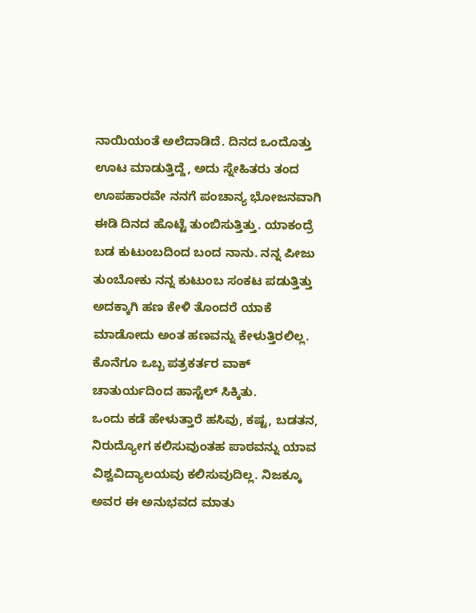ನಾಯಿಯಂತೆ ಅಲೆದಾಡಿದೆ. ದಿನದ ಒಂದೊತ್ತು ಊಟ ಮಾಡುತ್ತಿದ್ದೆ, ಅದು ಸ್ನೇಹಿತರು ತಂದ ಊಪಹಾರವೇ ನನಗೆ ಪಂಚಾನ್ಯ ಭೋಜನವಾಗಿ ಈಡಿ ದಿನದ ಹೊಟ್ಟೆ ತುಂಬಿಸುತ್ತಿತ್ತು. ಯಾಕಂದ್ರೆ ಬಡ ಕುಟುಂಬದಿಂದ ಬಂದ ನಾನು. ನನ್ನ ಪೀಜು ತುಂಬೋಕು ನನ್ನ ಕುಟುಂಬ ಸಂಕಟ ಪಡುತ್ತಿತ್ತು ಅದಕ್ಕಾಗಿ ಹಣ ಕೇಳಿ ತೊಂದರೆ ಯಾಕೆ ಮಾಡೋದು ಅಂತ ಹಣವನ್ನು ಕೇಳುತ್ತಿರಲಿಲ್ಲ. ಕೊನೆಗೂ ಒಬ್ಬ ಪತ್ರಕರ್ತರ ವಾಕ್ ಚಾತುರ್ಯದಿಂದ ಹಾಸ್ಟೆಲ್ ಸಿಕ್ಕಿತು.
ಒಂದು ಕಡೆ ಹೇಳುತ್ತಾರೆ ಹಸಿವು, ಕಷ್ಟ, ಬಡತನ, ನಿರುದ್ಯೋಗ ಕಲಿಸುವುಂತಹ ಪಾಠವನ್ನು ಯಾವ ವಿಶ್ವವಿದ್ಯಾಲಯವು ಕಲಿಸುವುದಿಲ್ಲ. ನಿಜಕ್ಕೂ ಅವರ ಈ ಅನುಭವದ ಮಾತು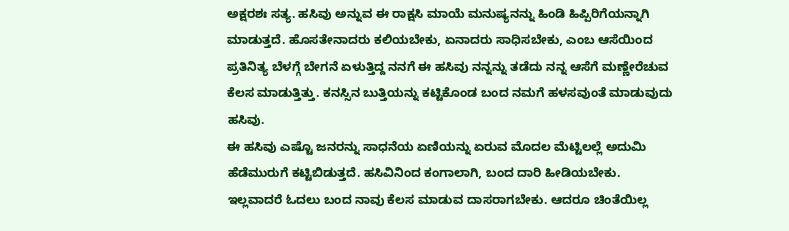ಅಕ್ಷರಶಃ ಸತ್ಯ. ಹಸಿವು ಅನ್ನುವ ಈ ರಾಕ್ಷಸಿ ಮಾಯೆ ಮನುಷ್ಯನನ್ನು ಹಿಂಡಿ ಹಿಪ್ಪಿರಿಗೆಯನ್ನಾಗಿ ಮಾಡುತ್ತದೆ. ಹೊಸತೇನಾದರು ಕಲಿಯಬೇಕು, ಏನಾದರು ಸಾಧಿಸಬೇಕು, ಎಂಬ ಆಸೆಯಿಂದ ಪ್ರತಿನಿತ್ಯ ಬೆಳಗ್ಗೆ ಬೇಗನೆ ಏಳುತ್ತಿದ್ದ ನನಗೆ ಈ ಹಸಿವು ನನ್ನನ್ನು ತಡೆದು ನನ್ನ ಆಸೆಗೆ ಮಣ್ಣೇರೆಚುವ ಕೆಲಸ ಮಾಡುತ್ತಿತ್ತು. ಕನಸ್ಸಿನ ಬುತ್ತಿಯನ್ನು ಕಟ್ಟಿಕೊಂಡ ಬಂದ ನಮಗೆ ಹಳಸವುಂತೆ ಮಾಡುವುದು ಹಸಿವು.
ಈ ಹಸಿವು ಎಷ್ಟೊ ಜನರನ್ನು ಸಾಧನೆಯ ಏಣಿಯನ್ನು ಏರುವ ಮೊದಲ ಮೆಟ್ಟಿಲಲ್ಲೆ ಅದುಮಿ ಹೆಡೆಮುರುಗೆ ಕಟ್ಟಿಬಿಡುತ್ತದೆ. ಹಸಿವಿನಿಂದ ಕಂಗಾಲಾಗಿ, ಬಂದ ದಾರಿ ಹೀಡಿಯಬೇಕು. ಇಲ್ಲವಾದರೆ ಓದಲು ಬಂದ ನಾವು ಕೆಲಸ ಮಾಡುವ ದಾಸರಾಗಬೇಕು. ಆದರೂ ಚಿಂತೆಯಿಲ್ಲ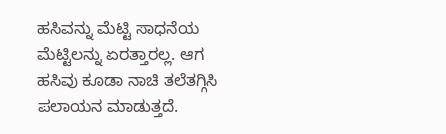ಹಸಿವನ್ನು ಮೆಟ್ಟಿ ಸಾಧನೆಯ ಮೆಟ್ಟಿಲನ್ನು ಏರತ್ತಾರಲ್ಲ. ಆಗ ಹಸಿವು ಕೂಡಾ ನಾಚಿ ತಲೆತಗ್ಗಿಸಿ ಪಲಾಯನ ಮಾಡುತ್ತದೆ.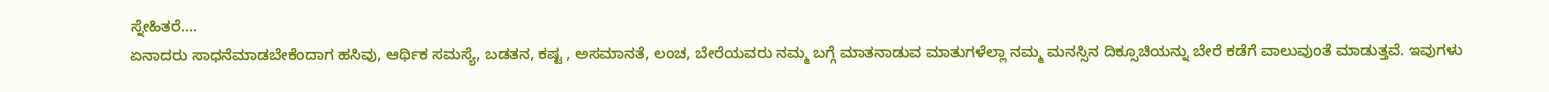ಸ್ನೇಹಿತರೆ….
ಏನಾದರು ಸಾಧನೆಮಾಡಬೇಕೆಂದಾಗ ಹಸಿವು, ಆರ್ಥಿಕ ಸಮಸ್ಯೆ, ಬಡತನ, ಕಷ್ಟ , ಅಸಮಾನತೆ, ಲಂಚ, ಬೇರೆಯವರು ನಮ್ಮ ಬಗ್ಗೆ ಮಾತನಾಡುವ ಮಾತುಗಳೆಲ್ಲಾ ನಮ್ಮ ಮನಸ್ಸಿನ ದಿಕ್ಸೂಚಿಯನ್ನು ಬೇರೆ ಕಡೆಗೆ ವಾಲುವುಂತೆ ಮಾಡುತ್ತವೆ. ಇವುಗಳು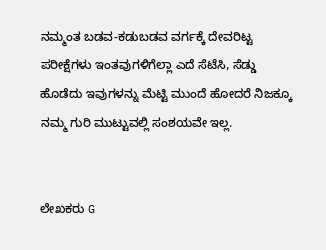ನಮ್ಮಂತ ಬಡವ-ಕಡುಬಡವ ವರ್ಗಕ್ಕೆ ದೇವರಿಟ್ಟ ಪರೀಕ್ಷೆಗಳು ಇಂತವುಗಳಿಗೆಲ್ಲಾ ಎದೆ ಸೆಟೆಸಿ, ಸೆಡ್ಡು ಹೊಡೆದು ಇವುಗಳನ್ನು ಮೆಟ್ಟಿ ಮುಂದೆ ಹೋದರೆ ನಿಜಕ್ಕೂ ನಮ್ಮ ಗುರಿ ಮುಟ್ಟುವಲ್ಲಿ ಸಂಶಯವೇ ಇಲ್ಲ.


ಲೇಖಕರು G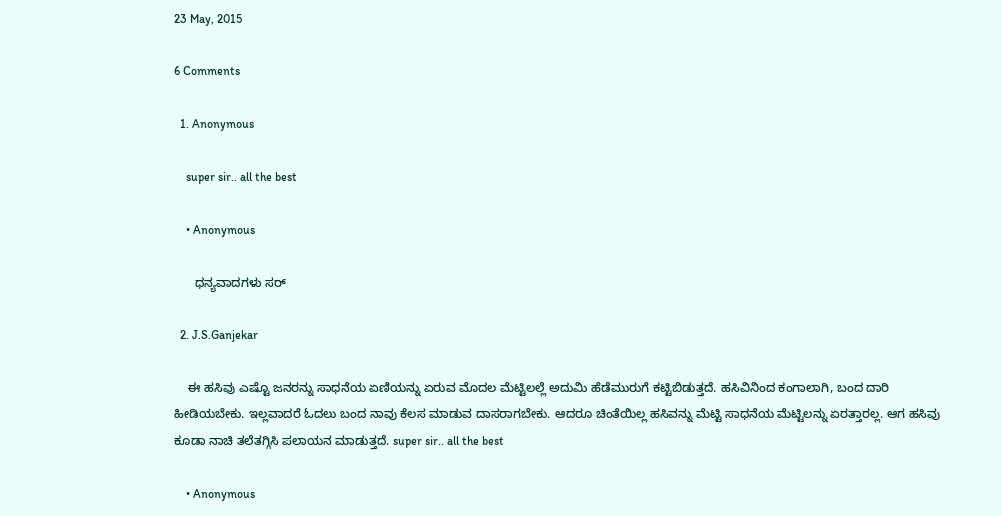23 May, 2015

6 Comments

  1. Anonymous

    super sir.. all the best

    • Anonymous

      ಧನ್ಯವಾದಗಳು ಸರ್

  2. J.S.Ganjekar

    ಈ ಹಸಿವು ಎಷ್ಟೊ ಜನರನ್ನು ಸಾಧನೆಯ ಏಣಿಯನ್ನು ಏರುವ ಮೊದಲ ಮೆಟ್ಟಿಲಲ್ಲೆ ಅದುಮಿ ಹೆಡೆಮುರುಗೆ ಕಟ್ಟಿಬಿಡುತ್ತದೆ. ಹಸಿವಿನಿಂದ ಕಂಗಾಲಾಗಿ, ಬಂದ ದಾರಿ ಹೀಡಿಯಬೇಕು. ಇಲ್ಲವಾದರೆ ಓದಲು ಬಂದ ನಾವು ಕೆಲಸ ಮಾಡುವ ದಾಸರಾಗಬೇಕು. ಆದರೂ ಚಿಂತೆಯಿಲ್ಲ ಹಸಿವನ್ನು ಮೆಟ್ಟಿ ಸಾಧನೆಯ ಮೆಟ್ಟಿಲನ್ನು ಏರತ್ತಾರಲ್ಲ. ಆಗ ಹಸಿವು ಕೂಡಾ ನಾಚಿ ತಲೆತಗ್ಗಿಸಿ ಪಲಾಯನ ಮಾಡುತ್ತದೆ. super sir.. all the best

    • Anonymous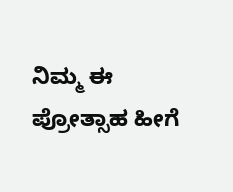ನಿಮ್ಮ ಈ ಪ್ರೋತ್ಸಾಹ ಹೀಗೆ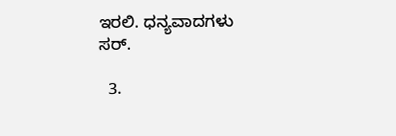ಇರಲಿ. ಧನ್ಯವಾದಗಳು ಸರ್.

  3.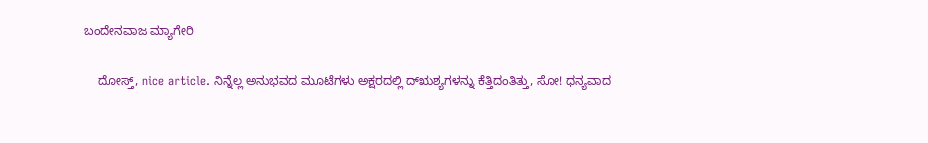ಬಂದೇನವಾಜ ಮ್ಯಾಗೇರಿ

    ದೋಸ್ತ್, nice article. ನಿನ್ನೆಲ್ಲ ಅನುಭವದ ಮೂಟೆಗಳು ಅಕ್ಷರದಲ್ಲಿ ದ್ಋಶ್ಯಗಳನ್ನು ಕೆತ್ತಿದಂತಿತ್ತು, ಸೋ! ಧನ್ಯವಾದ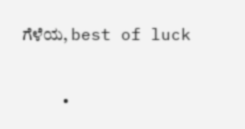ಗೆಳೆಯ, best of luck

    •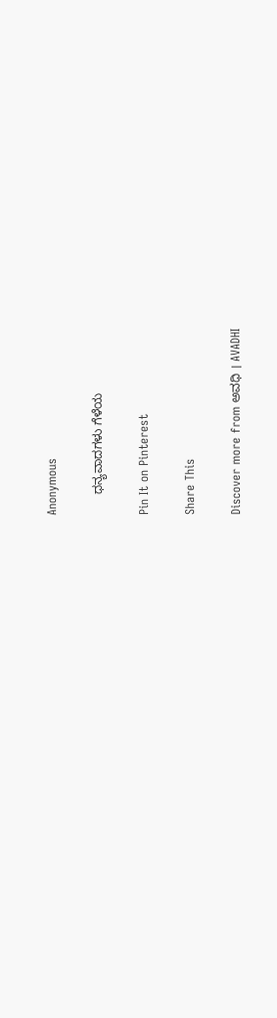Anonymous

      ಧನ್ಯವಾದಗಳು ಗೆಳೆಯ

Pin It on Pinterest

Share This

Discover more from ಅವಧಿ । AVADHI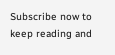Subscribe now to keep reading and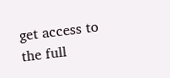get access to the full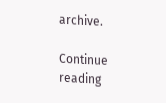archive.

Continue reading